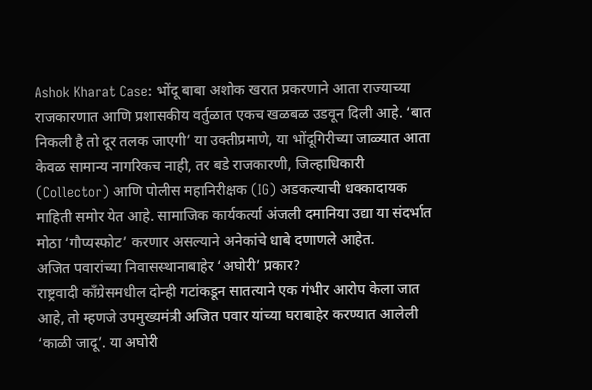Ashok Kharat Case: भोंदू बाबा अशोक खरात प्रकरणाने आता राज्याच्या राजकारणात आणि प्रशासकीय वर्तुळात एकच खळबळ उडवून दिली आहे. ‘बात निकली है तो दूर तलक जाएगी’ या उक्तीप्रमाणे, या भोंदूगिरीच्या जाळ्यात आता केवळ सामान्य नागरिकच नाही, तर बडे राजकारणी, जिल्हाधिकारी (Collector) आणि पोलीस महानिरीक्षक (IG) अडकल्याची धक्कादायक माहिती समोर येत आहे. सामाजिक कार्यकर्त्या अंजली दमानिया उद्या या संदर्भात मोठा ‘गौप्यस्फोट’ करणार असल्याने अनेकांचे धाबे दणाणले आहेत.
अजित पवारांच्या निवासस्थानाबाहेर ‘अघोरी’ प्रकार?
राष्ट्रवादी काँग्रेसमधील दोन्ही गटांकडून सातत्याने एक गंभीर आरोप केला जात आहे, तो म्हणजे उपमुख्यमंत्री अजित पवार यांच्या घराबाहेर करण्यात आलेली ‘काळी जादू’. या अघोरी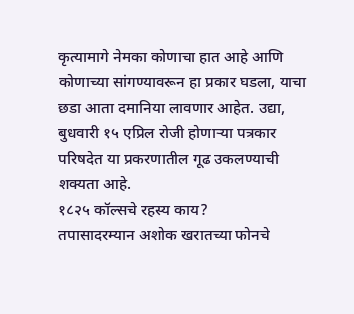कृत्यामागे नेमका कोणाचा हात आहे आणि कोणाच्या सांगण्यावरून हा प्रकार घडला, याचा छडा आता दमानिया लावणार आहेत. उद्या, बुधवारी १५ एप्रिल रोजी होणाऱ्या पत्रकार परिषदेत या प्रकरणातील गूढ उकलण्याची शक्यता आहे.
१८२५ कॉल्सचे रहस्य काय?
तपासादरम्यान अशोक खरातच्या फोनचे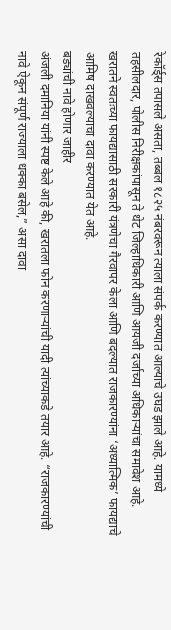रेकॉर्ड्स तपासले असता, तब्बल १८२५ नंबरवरून त्याला संपर्क करण्यात आल्याचे उघड झाले आहे. यामध्ये तहसीलदार, पोलीस निरीक्षकांपासून ते थेट जिल्हाधिकारी आणि आयजी दर्जाच्या अधिकाऱ्यांचा समावेश आहे. खरातने स्वतःच्या फायद्यासाठी सरकारी यंत्रणेचा गैरवापर केला आणि बदल्यात राजकारण्यांना ‘अध्यात्मिक’ फायद्याचे आमिष दाखवल्याचा दावा करण्यात येत आहे.
बड्यांची नावे होणार जाहीर
अंजली दमानिया यांनी स्पष्ट केले आहे की, खरातला फोन करणाऱ्यांची यादी त्यांच्याकडे तयार आहे. “राजकारण्यांची नावे ऐकून संपूर्ण राज्याला धक्का बसेल,” असा दावा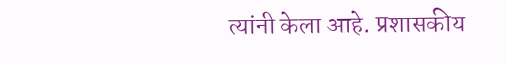त्यांनी केला आहे. प्रशासकीय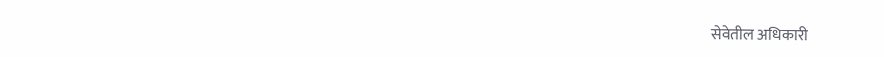सेवेतील अधिकारी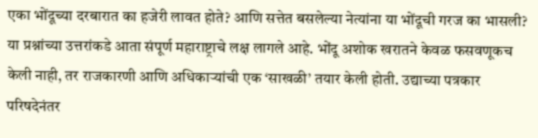एका भोंदूच्या दरबारात का हजेरी लावत होते? आणि सत्तेत बसलेल्या नेत्यांना या भोंदूची गरज का भासली? या प्रश्नांच्या उत्तरांकडे आता संपूर्ण महाराष्ट्राचे लक्ष लागले आहे. भोंदू अशोक खरातने केवळ फसवणूकच केली नाही, तर राजकारणी आणि अधिकाऱ्यांची एक ‘साखळी’ तयार केली होती. उद्याच्या पत्रकार परिषदेनंतर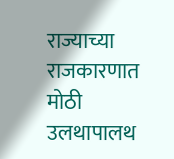राज्याच्या राजकारणात मोठी उलथापालथ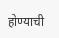होण्याची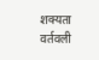शक्यता वर्तवली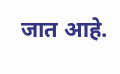जात आहे.